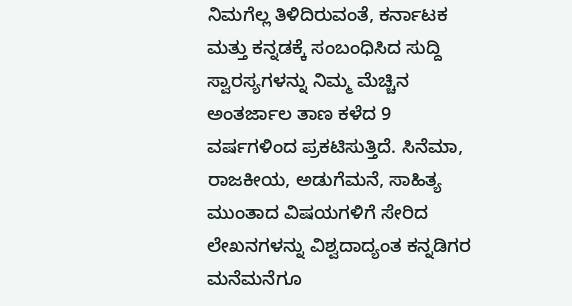ನಿಮಗೆಲ್ಲ ತಿಳಿದಿರುವಂತೆ, ಕರ್ನಾಟಕ ಮತ್ತು ಕನ್ನಡಕ್ಕೆ ಸಂಬಂಧಿಸಿದ ಸುದ್ದಿ ಸ್ವಾರಸ್ಯಗಳನ್ನು ನಿಮ್ಮ ಮೆಚ್ಚಿನ ಅಂತರ್ಜಾಲ ತಾಣ ಕಳೆದ 9 ವರ್ಷಗಳಿಂದ ಪ್ರಕಟಿಸುತ್ತಿದೆ. ಸಿನೆಮಾ, ರಾಜಕೀಯ, ಅಡುಗೆಮನೆ, ಸಾಹಿತ್ಯ ಮುಂತಾದ ವಿಷಯಗಳಿಗೆ ಸೇರಿದ ಲೇಖನಗಳನ್ನು ವಿಶ್ವದಾದ್ಯಂತ ಕನ್ನಡಿಗರ ಮನೆಮನೆಗೂ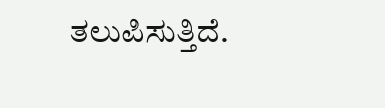ತಲುಪಿಸುತ್ತಿದೆ.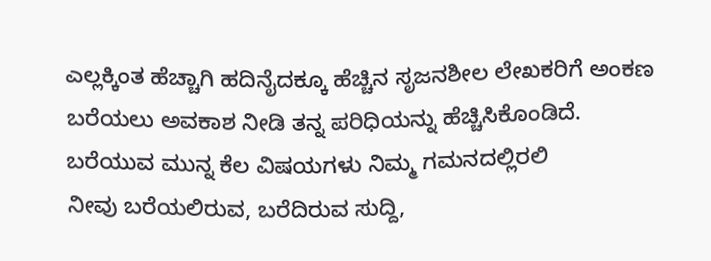ಎಲ್ಲಕ್ಕಿಂತ ಹೆಚ್ಚಾಗಿ ಹದಿನೈದಕ್ಕೂ ಹೆಚ್ಚಿನ ಸೃಜನಶೀಲ ಲೇಖಕರಿಗೆ ಅಂಕಣ ಬರೆಯಲು ಅವಕಾಶ ನೀಡಿ ತನ್ನ ಪರಿಧಿಯನ್ನು ಹೆಚ್ಚಿಸಿಕೊಂಡಿದೆ.
ಬರೆಯುವ ಮುನ್ನ ಕೆಲ ವಿಷಯಗಳು ನಿಮ್ಮ ಗಮನದಲ್ಲಿರಲಿ
ನೀವು ಬರೆಯಲಿರುವ, ಬರೆದಿರುವ ಸುದ್ದಿ,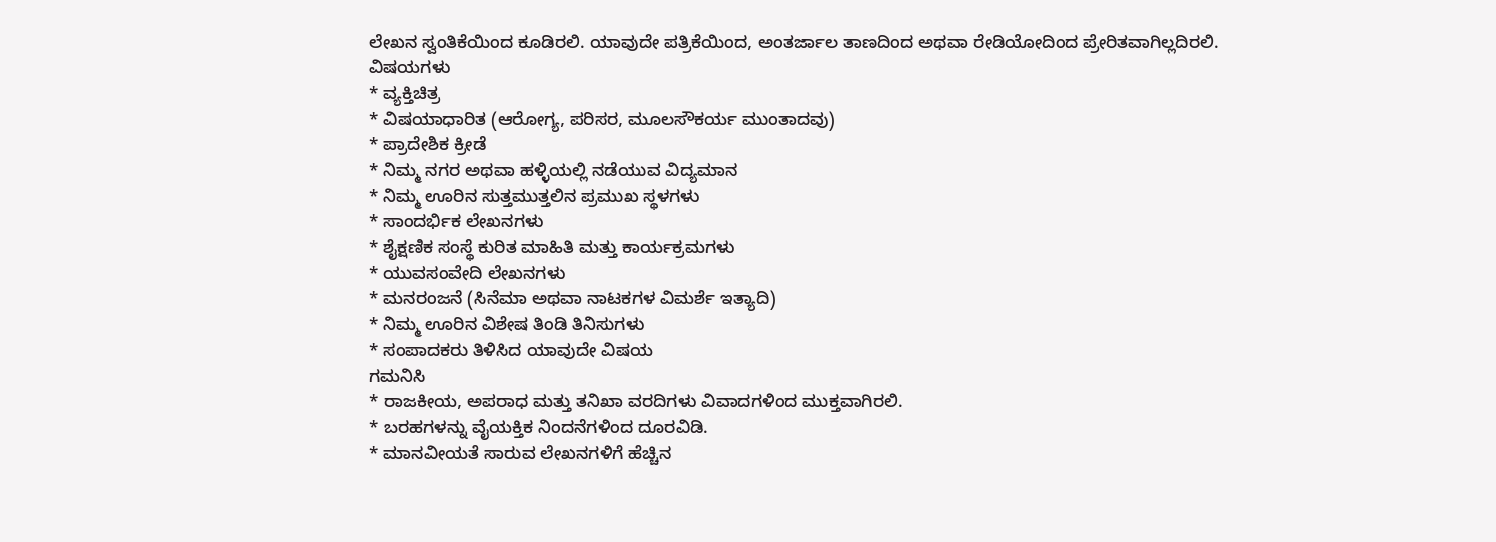ಲೇಖನ ಸ್ವಂತಿಕೆಯಿಂದ ಕೂಡಿರಲಿ. ಯಾವುದೇ ಪತ್ರಿಕೆಯಿಂದ, ಅಂತರ್ಜಾಲ ತಾಣದಿಂದ ಅಥವಾ ರೇಡಿಯೋದಿಂದ ಪ್ರೇರಿತವಾಗಿಲ್ಲದಿರಲಿ.
ವಿಷಯಗಳು
* ವ್ಯಕ್ತಿಚಿತ್ರ
* ವಿಷಯಾಧಾರಿತ (ಆರೋಗ್ಯ, ಪರಿಸರ, ಮೂಲಸೌಕರ್ಯ ಮುಂತಾದವು)
* ಪ್ರಾದೇಶಿಕ ಕ್ರೀಡೆ
* ನಿಮ್ಮ ನಗರ ಅಥವಾ ಹಳ್ಳಿಯಲ್ಲಿ ನಡೆಯುವ ವಿದ್ಯಮಾನ
* ನಿಮ್ಮ ಊರಿನ ಸುತ್ತಮುತ್ತಲಿನ ಪ್ರಮುಖ ಸ್ಥಳಗಳು
* ಸಾಂದರ್ಭಿಕ ಲೇಖನಗಳು
* ಶೈಕ್ಷಣಿಕ ಸಂಸ್ಥೆ ಕುರಿತ ಮಾಹಿತಿ ಮತ್ತು ಕಾರ್ಯಕ್ರಮಗಳು
* ಯುವಸಂವೇದಿ ಲೇಖನಗಳು
* ಮನರಂಜನೆ (ಸಿನೆಮಾ ಅಥವಾ ನಾಟಕಗಳ ವಿಮರ್ಶೆ ಇತ್ಯಾದಿ)
* ನಿಮ್ಮ ಊರಿನ ವಿಶೇಷ ತಿಂಡಿ ತಿನಿಸುಗಳು
* ಸಂಪಾದಕರು ತಿಳಿಸಿದ ಯಾವುದೇ ವಿಷಯ
ಗಮನಿಸಿ
* ರಾಜಕೀಯ, ಅಪರಾಧ ಮತ್ತು ತನಿಖಾ ವರದಿಗಳು ವಿವಾದಗಳಿಂದ ಮುಕ್ತವಾಗಿರಲಿ.
* ಬರಹಗಳನ್ನು ವೈಯಕ್ತಿಕ ನಿಂದನೆಗಳಿಂದ ದೂರವಿಡಿ.
* ಮಾನವೀಯತೆ ಸಾರುವ ಲೇಖನಗಳಿಗೆ ಹೆಚ್ಚಿನ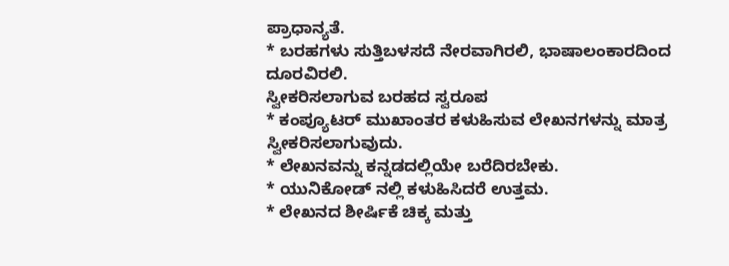ಪ್ರಾಧಾನ್ಯತೆ.
* ಬರಹಗಳು ಸುತ್ತಿಬಳಸದೆ ನೇರವಾಗಿರಲಿ, ಭಾಷಾಲಂಕಾರದಿಂದ ದೂರವಿರಲಿ.
ಸ್ವೀಕರಿಸಲಾಗುವ ಬರಹದ ಸ್ವರೂಪ
* ಕಂಪ್ಯೂಟರ್ ಮುಖಾಂತರ ಕಳುಹಿಸುವ ಲೇಖನಗಳನ್ನು ಮಾತ್ರ ಸ್ವೀಕರಿಸಲಾಗುವುದು.
* ಲೇಖನವನ್ನು ಕನ್ನಡದಲ್ಲಿಯೇ ಬರೆದಿರಬೇಕು.
* ಯುನಿಕೋಡ್ ನಲ್ಲಿ ಕಳುಹಿಸಿದರೆ ಉತ್ತಮ.
* ಲೇಖನದ ಶೀರ್ಷಿಕೆ ಚಿಕ್ಕ ಮತ್ತು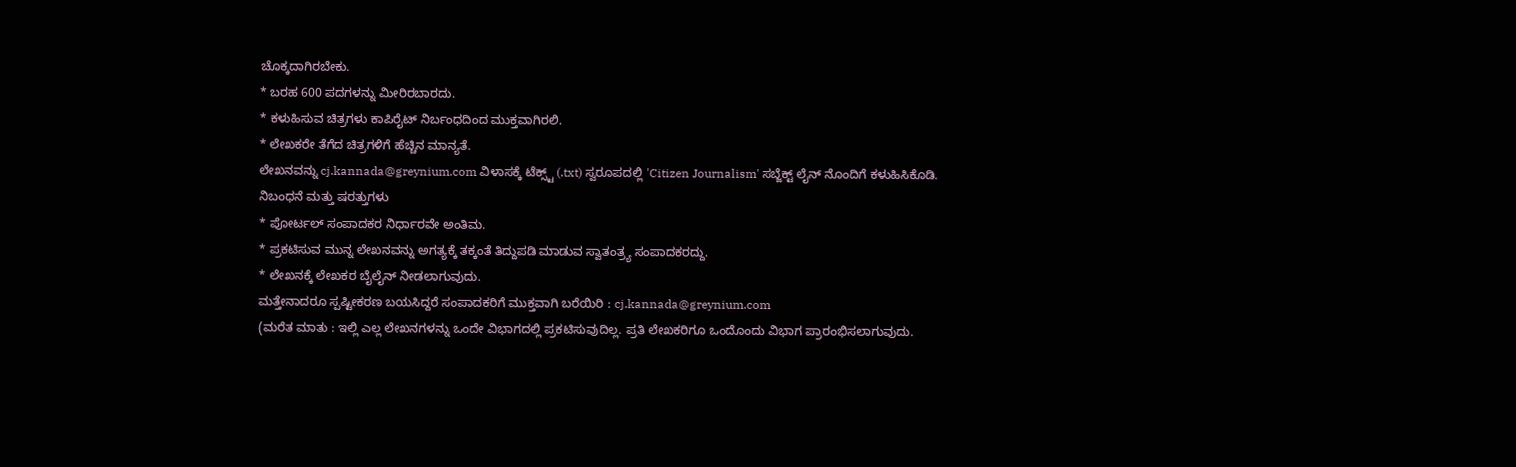ಚೊಕ್ಕದಾಗಿರಬೇಕು.
* ಬರಹ 600 ಪದಗಳನ್ನು ಮೀರಿರಬಾರದು.
* ಕಳುಹಿಸುವ ಚಿತ್ರಗಳು ಕಾಪಿರೈಟ್ ನಿರ್ಬಂಧದಿಂದ ಮುಕ್ತವಾಗಿರಲಿ.
* ಲೇಖಕರೇ ತೆಗೆದ ಚಿತ್ರಗಳಿಗೆ ಹೆಚ್ಚಿನ ಮಾನ್ಯತೆ.
ಲೇಖನವನ್ನು cj.kannada@greynium.com ವಿಳಾಸಕ್ಕೆ ಟೆಕ್ಸ್ಟ್ (.txt) ಸ್ವರೂಪದಲ್ಲಿ 'Citizen Journalism' ಸಬ್ಜೆಕ್ಟ್ ಲೈನ್ ನೊಂದಿಗೆ ಕಳುಹಿಸಿಕೊಡಿ.
ನಿಬಂಧನೆ ಮತ್ತು ಷರತ್ತುಗಳು
* ಪೋರ್ಟಲ್ ಸಂಪಾದಕರ ನಿರ್ಧಾರವೇ ಅಂತಿಮ.
* ಪ್ರಕಟಿಸುವ ಮುನ್ನ ಲೇಖನವನ್ನು ಅಗತ್ಯಕ್ಕೆ ತಕ್ಕಂತೆ ತಿದ್ದುಪಡಿ ಮಾಡುವ ಸ್ವಾತಂತ್ರ್ಯ ಸಂಪಾದಕರದ್ದು.
* ಲೇಖನಕ್ಕೆ ಲೇಖಕರ ಬೈಲೈನ್ ನೀಡಲಾಗುವುದು.
ಮತ್ತೇನಾದರೂ ಸ್ಪಷ್ಟೀಕರಣ ಬಯಸಿದ್ದರೆ ಸಂಪಾದಕರಿಗೆ ಮುಕ್ತವಾಗಿ ಬರೆಯಿರಿ : cj.kannada@greynium.com
(ಮರೆತ ಮಾತು : ಇಲ್ಲಿ ಎಲ್ಲ ಲೇಖನಗಳನ್ನು ಒಂದೇ ವಿಭಾಗದಲ್ಲಿ ಪ್ರಕಟಿಸುವುದಿಲ್ಲ. ಪ್ರತಿ ಲೇಖಕರಿಗೂ ಒಂದೊಂದು ವಿಭಾಗ ಪ್ರಾರಂಭಿಸಲಾಗುವುದು.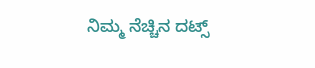ನಿಮ್ಮ ನೆಚ್ಚಿನ ದಟ್ಸ್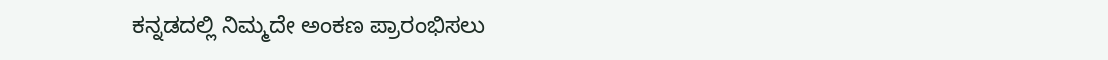ಕನ್ನಡದಲ್ಲಿ ನಿಮ್ಮದೇ ಅಂಕಣ ಪ್ರಾರಂಭಿಸಲು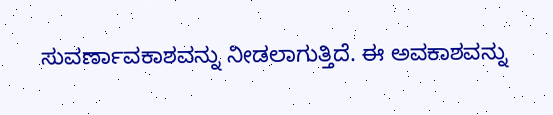ಸುವರ್ಣಾವಕಾಶವನ್ನು ನೀಡಲಾಗುತ್ತಿದೆ. ಈ ಅವಕಾಶವನ್ನು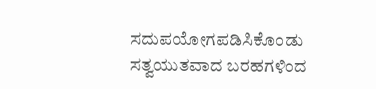ಸದುಪಯೋಗಪಡಿಸಿಕೊಂಡು ಸತ್ವಯುತವಾದ ಬರಹಗಳಿಂದ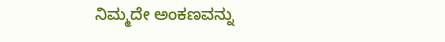ನಿಮ್ಮದೇ ಅಂಕಣವನ್ನು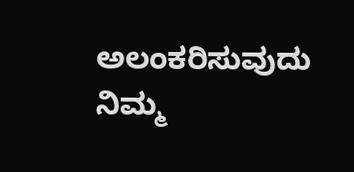ಅಲಂಕರಿಸುವುದು ನಿಮ್ಮ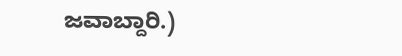ಜವಾಬ್ದಾರಿ.)